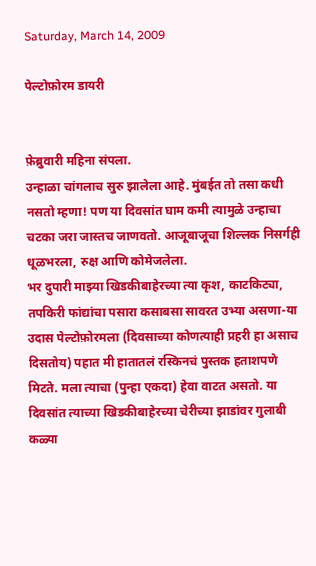Saturday, March 14, 2009

पेल्टोफ़ोरम डायरी


फ़ेब्रुवारी महिना संपला.
उन्हाळा चांगलाच सुरु झालेला आहे. मुंबईत तो तसा कधी नसतो म्हणा! पण या दिवसांत घाम कमी त्यामुळे उन्हाचा चटका जरा जास्तच जाणवतो. आजूबाजूचा शिल्लक निसर्गही धूळभरला, रुक्ष आणि कोमेजलेला.
भर दुपारी माझ्या खिडकीबाहेरच्या त्या कृश, काटकिट्या, तपकिरी फांद्यांचा पसारा कसाबसा सावरत उभ्या असणा-या उदास पेल्टोफ़ोरमला (दिवसाच्या कोणत्याही प्रहरी हा असाच दिसतोय) पहात मी हातातलं रस्किनचं पुस्तक हताशपणे मिटते. मला त्याचा (पुन्हा एकदा) हेवा वाटत असतो. या दिवसांत त्याच्या खिडकीबाहेरच्या चेरीच्या झाडांवर गुलाबी कळ्या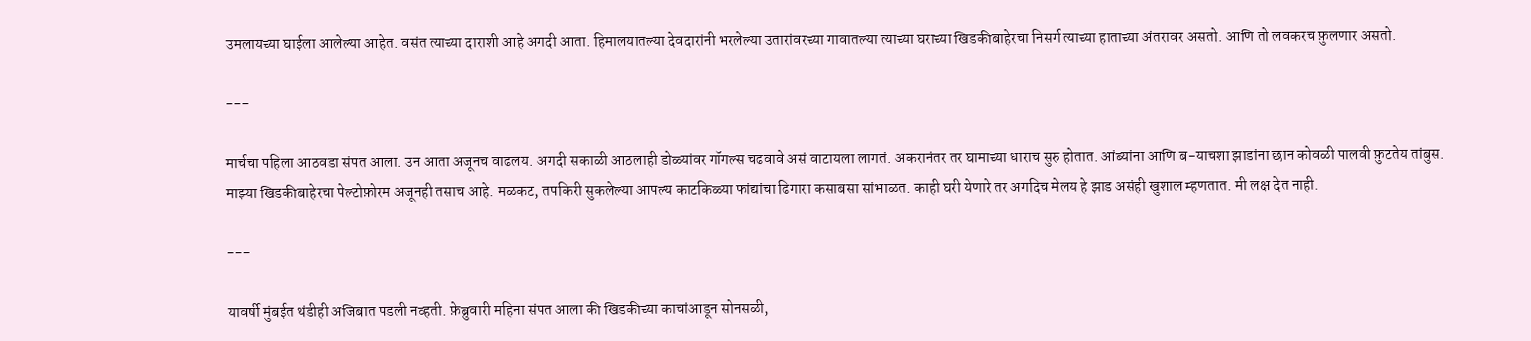उमलायच्या घाईला आलेल्या आहेत. वसंत त्याच्या दाराशी आहे अगदी आता. हिमालयातल्या देवदारांनी भरलेल्या उतारांवरच्या गावातल्या त्याच्या घराच्या खिडकीबाहेरचा निसर्ग त्याच्या हाताच्या अंतरावर असतो. आणि तो लवकरच फ़ुलणार असतो.

---

मार्चचा पहिला आठवडा संपत आला. उन आता अजूनच वाढलय. अगदी सकाळी आठलाही डोळ्यांवर गॉगल्स चढवावे असं वाटायला लागतं. अकरानंतर तर घामाच्या धाराच सुरु होतात. आंब्यांना आणि ब-याचशा झाडांना छान कोवळी पालवी फ़ुटतेय तांबुस.
माझ्या खिडकीबाहेरचा पेल्टोफ़ोरम अजूनही तसाच आहे. मळकट, तपकिरी सुकलेल्या आपल्य काटकिळ्या फांद्यांचा ढिगारा कसाबसा सांभाळत. काही घरी येणारे तर अगदिच मेलय हे झाड असंही खुशाल म्हणतात. मी लक्ष देत नाही.

---

यावर्षी मुंबईत थंडीही अजिबात पडली नव्हती. फ़ेब्रुवारी महिना संपत आला की खिडकीच्या काचांआडून सोनसळी,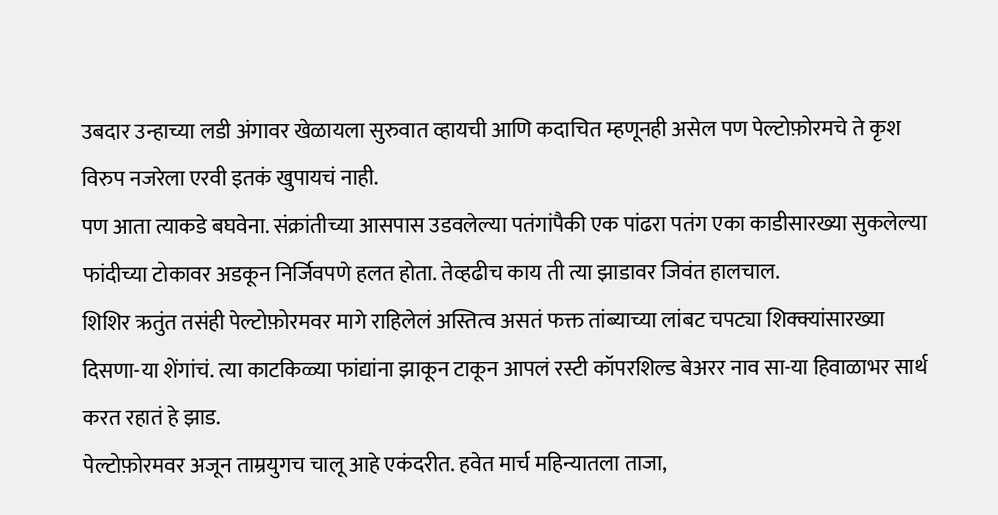उबदार उन्हाच्या लडी अंगावर खेळायला सुरुवात व्हायची आणि कदाचित म्हणूनही असेल पण पेल्टोफ़ोरमचे ते कृश विरुप नजरेला एरवी इतकं खुपायचं नाही.
पण आता त्याकडे बघवेना. संक्रांतीच्या आसपास उडवलेल्या पतंगांपैकी एक पांढरा पतंग एका काडीसारख्या सुकलेल्या फांदीच्या टोकावर अडकून निर्जिवपणे हलत होता. तेव्हढीच काय ती त्या झाडावर जिवंत हालचाल.
शिशिर ऋतुंत तसंही पेल्टोफ़ोरमवर मागे राहिलेलं अस्तित्व असतं फक्त तांब्याच्या लांबट चपट्या शिक्क्यांसारख्या दिसणा-या शेंगांचं. त्या काटकिळ्या फांद्यांना झाकून टाकून आपलं रस्टी कॉपरशिल्ड बेअरर नाव सा-या हिवाळाभर सार्थ करत रहातं हे झाड.
पेल्टोफ़ोरमवर अजून ताम्रयुगच चालू आहे एकंदरीत. हवेत मार्च महिन्यातला ताजा,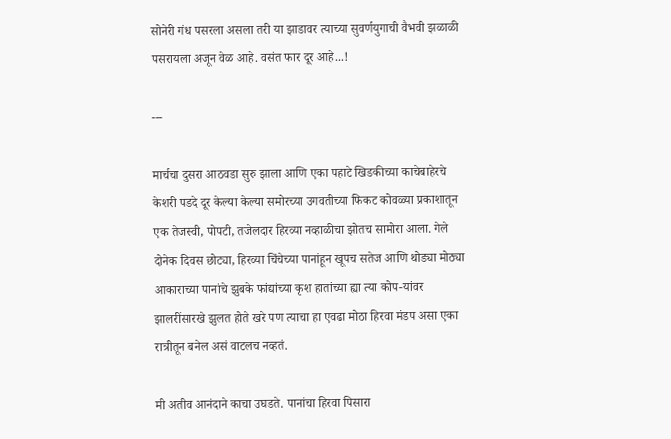सोनेरी गंध पसरला असला तरी या झाडावर त्याच्या सुवर्णयुगाची वैभवी झळाळी पसरायला अजून वेळ आहे. वसंत फार दूर आहे...!

---

मार्चचा दुसरा आठवडा सुरु झाला आणि एका पहाटे खिडकीच्या काचेबाहेरचे केशरी पडदे दूर केल्या केल्या समोरच्या उगवतीच्या फिकट कोवळ्या प्रकाशातून एक तेजस्वी, पोपटी, तजेलदार हिरव्या नव्हाळीचा झोतच सामोरा आला. गेले दोनेक दिवस छोट्या, हिरव्या चिंचेच्या पानांहून खूपच सतेज आणि थोड्या मोठ्या आकाराच्या पानांचे झुबके फांद्यांच्या कृश हातांच्या ह्या त्या कोप-यांवर झालरींसारखे झुलत होते खरे पण त्याचा हा एवढा मोठा हिरवा मंडप असा एका रात्रीतून बनेल असं वाटलच नव्हतं.

मी अतीव आनंदाने काचा उघडते. पानांचा हिरवा पिसारा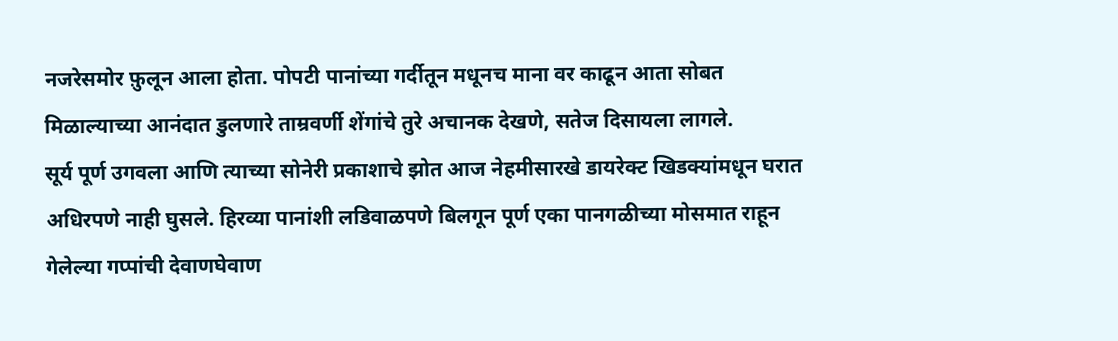नजरेसमोर फ़ुलून आला होता. पोपटी पानांच्या गर्दीतून मधूनच माना वर काढून आता सोबत मिळाल्याच्या आनंदात डुलणारे ताम्रवर्णी शेंगांचे तुरे अचानक देखणे, सतेज दिसायला लागले.
सूर्य पूर्ण उगवला आणि त्याच्या सोनेरी प्रकाशाचे झोत आज नेहमीसारखे डायरेक्ट खिडक्यांमधून घरात अधिरपणे नाही घुसले. हिरव्या पानांशी लडिवाळपणे बिलगून पूर्ण एका पानगळीच्या मोसमात राहून गेलेल्या गप्पांची देवाणघेवाण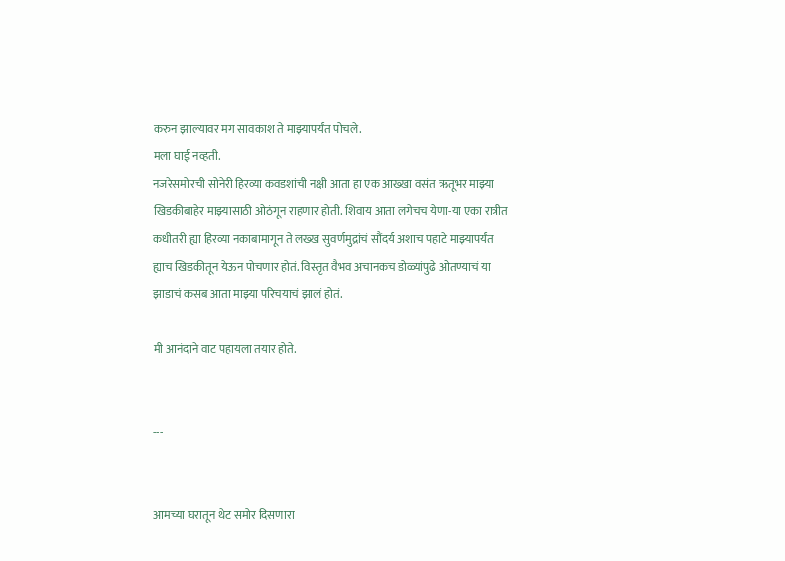करुन झाल्यावर मग सावकाश ते माझ्यापर्यंत पोचले.
मला घाई नव्हती.
नजरेसमोरची सोनेरी हिरव्या कवडशांची नक्षी आता हा एक आख्खा वसंत ऋतूभर माझ्या खिडकीबाहेर माझ्यासाठी ओठंगून राहणार होती. शिवाय आता लगेचच येणा-या एका रात्रीत कधीतरी ह्या हिरव्या नकाबामागून ते लख्ख सुवर्णमुद्रांचं सौंदर्य अशाच पहाटे माझ्यापर्यंत ह्याच खिडकीतून येऊन पोचणार होतं. विस्तृत वैभव अचानकच डोळ्यांपुढे ओतण्याचं या झाडाचं कसब आता माझ्या परिचयाचं झालं होतं.

मी आनंदाने वाट पहायला तयार होते.


---


आमच्या घरातून थेट समोर दिसणारा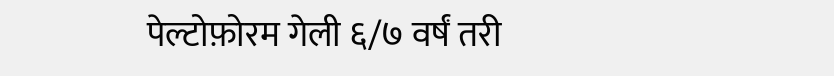पेल्टोफ़ोरम गेली ६/७ वर्षं तरी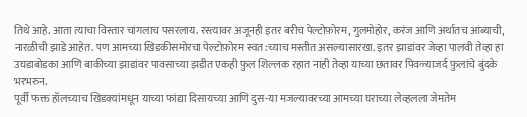तिथे आहे. आता त्याचा विस्तार चांगलाच पसरलाय. रस्त्यावर अजूनही इतर बरीच पेल्टोफ़ोरम, गुलमोहोर, करंज आणि अर्थातच आंब्याची, नारळीची झाडे आहेत. पण आमच्या खिडकीसमोरचा पेल्टोफ़ोरम स्वत:च्याच मस्तीत असल्यासारखा. इतर झाडांवर जेव्हा पालवी तेव्हा हा उघडाबोडका आणि बाकीच्या झाडांवर पावसाच्या झडीत एकही फ़ुल शिल्लक रहात नाही तेव्हा याच्या छतावर पिवळ्याजर्द फ़ुलांचे बुंदके भरभरुन.
पूर्वी फक्त हॉलच्याच खिडक्यांमधून याच्या फांद्या दिसायच्या आणि दुस-या मजल्यावरच्या आमच्या घराच्या लेव्हलला जेमतेम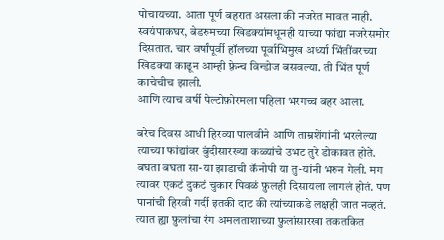पोचायच्या. आता पूर्ण बहरात असला की नजरेत मावत नाही. स्वयंपाकघर, बेडरुमच्या खिडक्यांमधूनही याच्या फांद्या नजरेसमोर दिसतात. चार वर्षांपूर्वी हॉलच्या पूर्वाभिमुख अर्ध्या भिंतींवरच्या खिडक्या काढून आम्ही फ़्रेन्च विन्डोज बसवल्या. ती भिंत पूर्ण काचेचीच झाली.
आणि त्याच वर्षी पेल्टोफ़ोरमला पहिला भरगच्च बहर आला.

बरेच दिवस आधी हिरव्या पालवीने आणि ताम्रशेंगांनी भरलेल्या त्याच्या फांद्यांवर बुंदीसारख्या कळ्यांचे उभट तुरे डोकावत होते. बघता बघता सा-या झाडाची कॅनोपी या तु-यांनी भरुन गेली. मग त्यावर एकटं दुकटं चुकार पिवळं फ़ुलही दिसायला लागलं होतं. पण पानांची हिरवी गर्दी इतकी दाट की त्यांच्याकडे लक्षही जात नव्हतं. त्यात ह्या फ़ुलांचा रंग अमलताशाच्या फ़ुलांसारखा तकतकित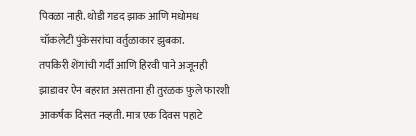पिवळा नाही. थोडी गडद झाक आणि मधोमध चॉकलेटी पुंकेसरांचा वर्तुळाकार झुबका.
तपकिरी शेंगांची गर्दी आणि हिरवी पाने अजूनही झाडावर ऐन बहरात असताना ही तुरळक फ़ुले फारशी आकर्षक दिसत नव्हती. मात्र एक दिवस पहाटे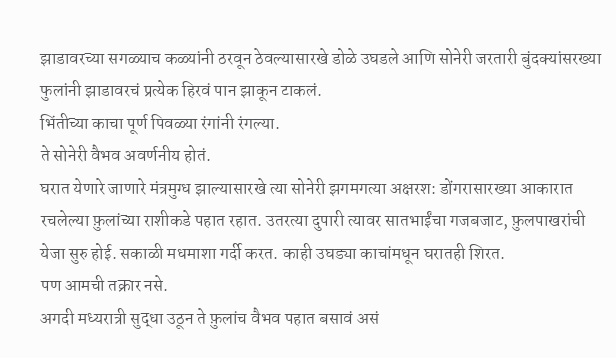झाडावरच्या सगळ्याच कळ्यांनी ठरवून ठेवल्यासारखे डोळे उघडले आणि सोनेरी जरतारी बुंदक्यांसरख्या फुलांनी झाडावरचं प्रत्येक हिरवं पान झाकून टाकलं.
भिंतीच्या काचा पूर्ण पिवळ्या रंगांनी रंगल्या.
ते सोनेरी वैभव अवर्णनीय होतं.
घरात येणारे जाणारे मंत्रमुग्ध झाल्यासारखे त्या सोनेरी झगमगत्या अक्षरश: डोंगरासारख्या आकारात रचलेल्या फ़ुलांच्या राशीकडे पहात रहात. उतरत्या दुपारी त्यावर सातभाईंचा गजबजाट, फ़ुलपाखरांची येजा सुरु होई. सकाळी मधमाशा गर्दी करत. काही उघड्या काचांमधून घरातही शिरत.
पण आमची तक्रार नसे.
अगदी मध्यरात्री सुद्धा उठून ते फ़ुलांच वैभव पहात बसावं असं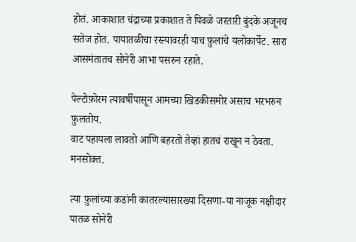होतं. आकाशात चंद्राच्या प्रकाशात ते पिवळे जरतारी बुंदके अजूनच सतेज होत. पायातळीचा रस्त्यावरही याच फ़ुलांचे यलोकार्पेट. सारा आसमंतातच सोनेरी आभा पसरुन रहाते.

पेल्टोफ़ोरम त्यावर्षीपासून आमच्या खिडकीसमोर असाच भरभरुन फ़ुलतोय.
वाट पहायला लावतो आणि बहरतो तेव्हां हातचं राखून न ठेवता. मनसोक्त.

त्या फ़ुलांच्या कडांनी कातरल्यासारख्या दिसणा-या नाजूक नक्षीदार पातळ सोनेरी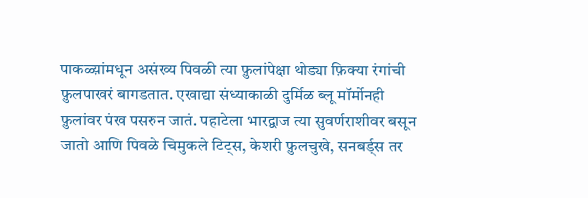पाकळ्य़ांमधून असंख्य पिवळी त्या फ़ुलांपेक्षा थोड्या फ़िक्या रंगांची फ़ुलपाखरं बागडतात. एखाद्या संध्याकाळी दुर्मिळ ब्लू मॉर्मोनही फ़ुलांवर पंख पसरुन जातं. पहाटेला भारद्वाज त्या सुवर्णराशीवर बसून जातो आणि पिवळे चिमुकले टिट्स, केशरी फ़ुलचुखे, सनबर्ड्स तर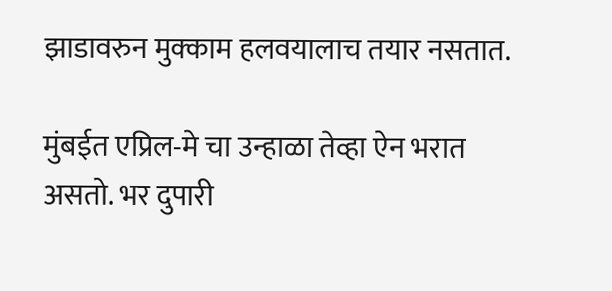झाडावरुन मुक्काम हलवयालाच तयार नसतात.

मुंबईत एप्रिल-मे चा उन्हाळा तेव्हा ऐन भरात असतो. भर दुपारी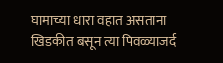घामाच्या धारा वहात असताना खिडकीत बसून त्या पिवळ्याजर्द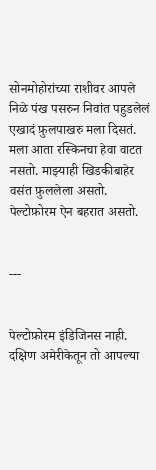सोनमोहोरांच्या राशीवर आपले निळे पंख पसरुन निवांत पहुडलेलं एखादं फ़ुलपाखरु मला दिसतं.
मला आता रस्किनचा हेवा वाटत नसतो. माझ्याही खिडकीबाहेर वसंत फ़ुललेला असतो. पेल्टोफ़ोरम ऐन बहरात असतो.


---


पेल्टोफ़ोरम इंडिजिनस नाही. दक्षिण अमेरीकेतून तो आपल्या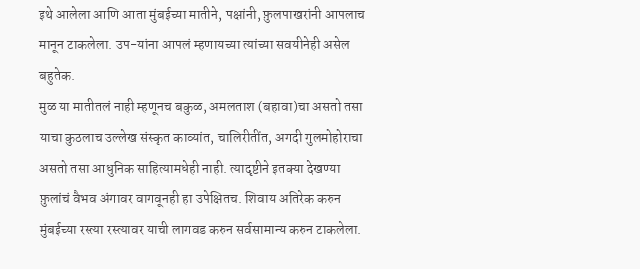इथे आलेला आणि आता मुंबईच्या मातीने, पक्षांनी, फ़ुलपाखरांनी आपलाच मानून टाकलेला. उप-यांना आपलं म्हणायच्या त्यांच्या सवयीनेही असेल बहुतेक.
मुळ या मातीतलं नाही म्हणूनच बकुळ, अमलताश (बहावा)चा असतो तसा याचा कुठलाच उल्लेख संस्कृत काव्यांत, चालिरीतींत, अगदी गुलमोहोराचा असतो तसा आधुनिक साहित्यामधेही नाही. त्यादृष्टीने इतक्या देखण्या फ़ुलांचं वैभव अंगावर वागवूनही हा उपेक्षितच. शिवाय अतिरेक करुन मुंबईच्या रस्त्या रस्त्यावर याची लागवड करुन सर्वसामान्य करुन टाकलेला.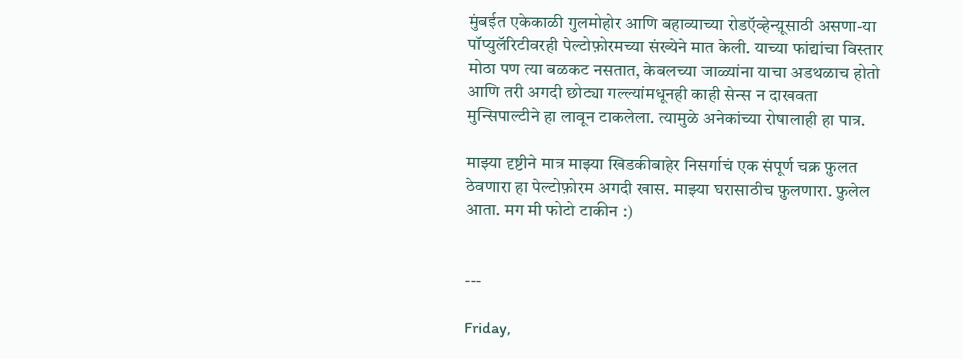मुंबईत एकेकाळी गुलमोहोर आणि बहाव्याच्या रोडऍव्हेन्य़ूसाठी असणा-या पॉप्युलॅरिटीवरही पेल्टोफ़ोरमच्या संख्येने मात केली. याच्या फांद्यांचा विस्तार मोठा पण त्या बळकट नसतात, केबलच्या जाळ्यांना याचा अडथळाच होतो आणि तरी अगदी छोट्या गल्ल्यांमधूनही काही सेन्स न दाखवता मुन्सिपाल्टीने हा लावून टाकलेला. त्यामुळे अनेकांच्या रोषालाही हा पात्र.

माझ्या दृष्टीने मात्र माझ्या खिडकीबाहेर निसर्गाचं एक संपूर्ण चक्र फ़ुलत ठेवणारा हा पेल्टोफ़ोरम अगदी खास. माझ्या घरासाठीच फ़ुलणारा. फ़ुलेल आता. मग मी फोटो टाकीन :)


---

Friday,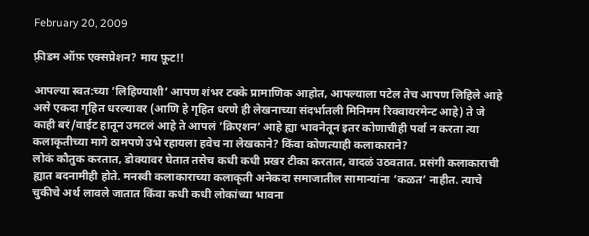February 20, 2009

फ़्रीडम ऑफ़ एक्सप्रेशन? माय फ़ूट!!

आपल्या स्वत:च्या ’लिहिण्याशी’ आपण शंभर टक्के प्रामाणिक आहोत, आपल्याला पटेल तेच आपण लिहिले आहे असे एकदा गृहित धरल्यावर (आणि हे गृहित धरणे ही लेखनाच्या संदर्भातली मिनिमम रिक्वायरमेन्ट आहे) ते जे काही बरं/वाईट हातून उमटलं आहे ते आपलं ’क्रिएशन’ आहे ह्या भावनेतून इतर कोणाचीही पर्वा न करता त्या कलाकृतीच्या मागे ठामपणे उभे रहायला हवेच ना लेखकाने? किंवा कोणत्याही कलाकाराने?
लोकं कौतुक करतात, डोक्यावर घेतात तसेच कधी कधी प्रखर टीका करतात, वादळं उठवतात. प्रसंगी कलाकाराची ह्यात बदनामीही होते. मनस्वी कलाकाराच्या कलाकृती अनेकदा समाजातील सामान्यांना ’कळत’ नाहीत. त्याचे चुकीचे अर्थ लावले जातात किंवा कधी कधी लोकांच्या भावना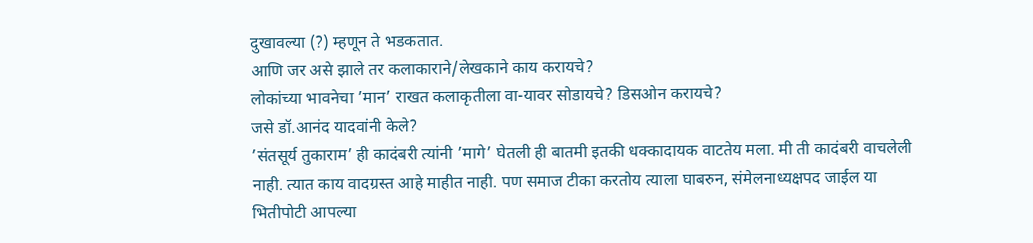दुखावल्या (?) म्हणून ते भडकतात.
आणि जर असे झाले तर कलाकाराने/लेखकाने काय करायचे?
लोकांच्या भावनेचा ’मान’ राखत कलाकृतीला वा-यावर सोडायचे? डिसओन करायचे?
जसे डॉ.आनंद यादवांनी केले?
’संतसूर्य तुकाराम’ ही कादंबरी त्यांनी ’मागे’ घेतली ही बातमी इतकी धक्कादायक वाटतेय मला. मी ती कादंबरी वाचलेली नाही. त्यात काय वादग्रस्त आहे माहीत नाही. पण समाज टीका करतोय त्याला घाबरुन, संमेलनाध्यक्षपद जाईल या भितीपोटी आपल्या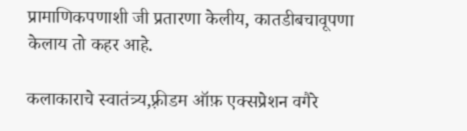प्रामाणिकपणाशी जी प्रतारणा केलीय, कातडीबचावूपणा केलाय तो कहर आहे.

कलाकाराचे स्वातंत्र्य,फ़्रीडम ऑफ़ एक्सप्रेशन वगैरे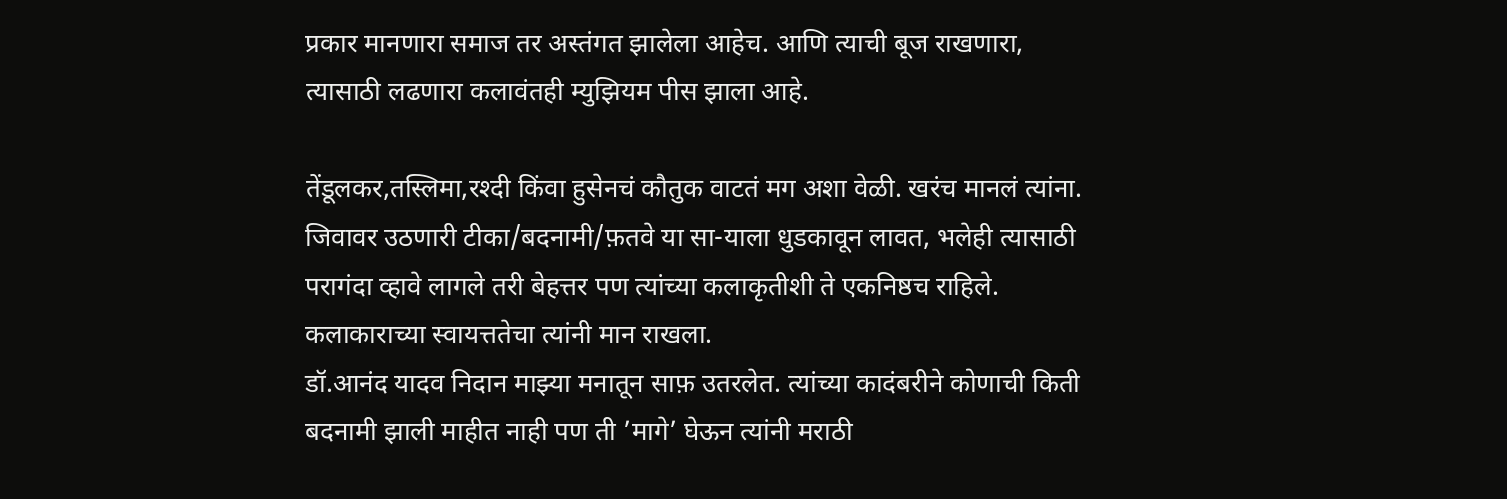प्रकार मानणारा समाज तर अस्तंगत झालेला आहेच. आणि त्याची बूज राखणारा, त्यासाठी लढणारा कलावंतही म्युझियम पीस झाला आहे.

तेंडूलकर,तस्लिमा,रश्दी किंवा हुसेनचं कौतुक वाटतं मग अशा वेळी. खरंच मानलं त्यांना.
जिवावर उठणारी टीका/बदनामी/फ़तवे या सा-याला धुडकावून लावत, भलेही त्यासाठी परागंदा व्हावे लागले तरी बेहत्तर पण त्यांच्या कलाकृतीशी ते एकनिष्ठच राहिले. कलाकाराच्या स्वायत्ततेचा त्यांनी मान राखला.
डॉ.आनंद यादव निदान माझ्या मनातून साफ़ उतरलेत. त्यांच्या कादंबरीने कोणाची किती बदनामी झाली माहीत नाही पण ती ’मागे’ घेऊन त्यांनी मराठी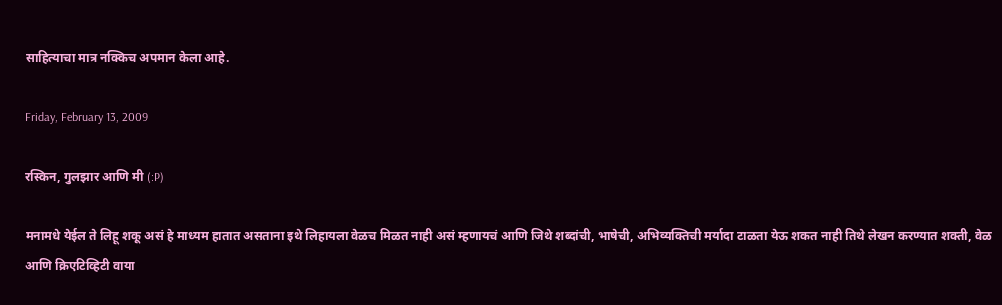साहित्याचा मात्र नक्किच अपमान केला आहे.

Friday, February 13, 2009

रस्किन, गुलझार आणि मी (:P)

मनामधे येईल ते लिहू शकू असं हे माध्यम हातात असताना इथे लिहायला वेळच मिळत नाही असं म्हणायचं आणि जिथे शब्दांची, भाषेची, अभिव्यक्तिची मर्यादा टाळता येऊ शकत नाही तिथे लेखन करण्यात शक्ती, वेळ आणि क्रिएटिव्हिटी वाया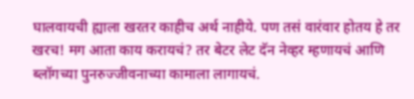घालवायची ह्याला खरतर काहीच अर्थ नाहीये. पण तसं वारंवार होतय हे तर खरच! मग आता काय करायचं? तर बेटर लेट दॅन नेव्हर म्हणायचं आणि ब्लॉगच्या पुनरुज्जीवनाच्या कामाला लागायचं.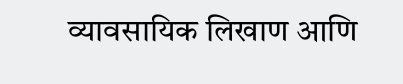व्यावसायिक लिखाण आणि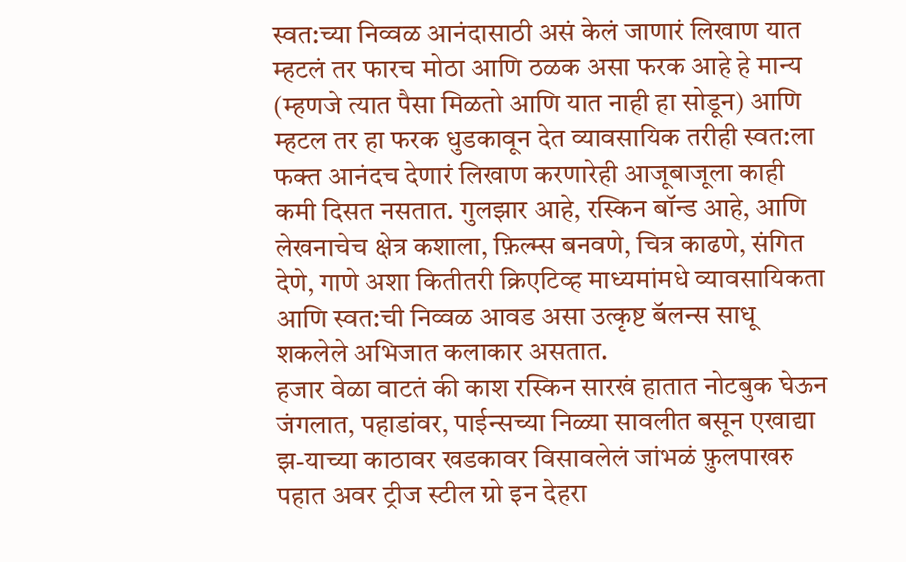स्वत:च्या निव्वळ आनंदासाठी असं केलं जाणारं लिखाण यात म्हटलं तर फारच मोठा आणि ठळक असा फरक आहे हे मान्य (म्हणजे त्यात पैसा मिळतो आणि यात नाही हा सोडून) आणि म्हटल तर हा फरक धुडकावून देत व्यावसायिक तरीही स्वत:ला फक्त आनंदच देणारं लिखाण करणारेही आजूबाजूला काही कमी दिसत नसतात. गुलझार आहे, रस्किन बॉन्ड आहे, आणि लेखनाचेच क्षेत्र कशाला, फ़िल्म्स बनवणे, चित्र काढणे, संगित देणे, गाणे अशा कितीतरी क्रिएटिव्ह माध्यमांमधे व्यावसायिकता आणि स्वत:ची निव्वळ आवड असा उत्कृष्ट बॅलन्स साधू शकलेले अभिजात कलाकार असतात.
हजार वेळा वाटतं की काश रस्किन सारखं हातात नोटबुक घेऊन जंगलात, पहाडांवर, पाईन्सच्या निळ्या सावलीत बसून एखाद्या झ-याच्या काठावर खडकावर विसावलेलं जांभळं फ़ुलपाखरु पहात अवर ट्रीज स्टील ग्रो इन देहरा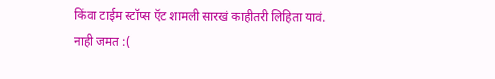किंवा टाईम स्टॉप्स ऍट शामली सारखं काहीतरी लिहिता यावं.
नाही जमत :(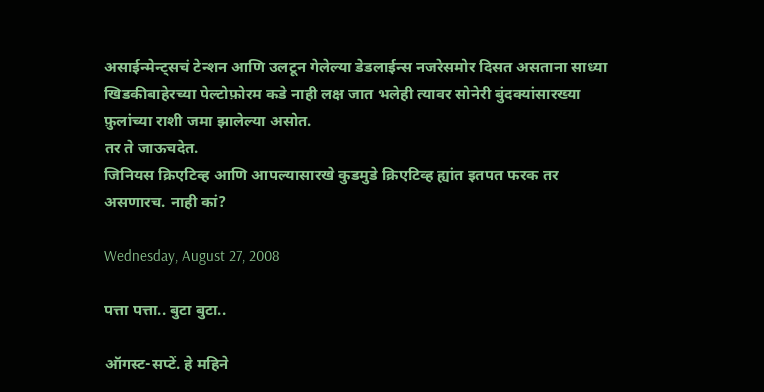असाईन्मेन्ट्सचं टेन्शन आणि उलटून गेलेल्या डेडलाईन्स नजरेसमोर दिसत असताना साध्या खिडकीबाहेरच्या पेल्टोफ़ोरम कडे नाही लक्ष जात भलेही त्यावर सोनेरी बुंदक्यांसारख्या फ़ुलांच्या राशी जमा झालेल्या असोत.
तर ते जाऊचदेत.
जिनियस क्रिएटिव्ह आणि आपल्यासारखे कुडमुडे क्रिएटिव्ह ह्यांत इतपत फरक तर असणारच. नाही कां?

Wednesday, August 27, 2008

पत्ता पत्ता.. बुटा बुटा..

ऑगस्ट-सप्टें. हे महिने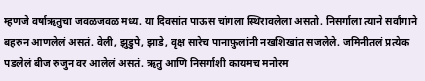म्हणजे वर्षाऋतुचा जवळजवळ मध्य. या दिवसांत पाऊस चांगला स्थिरावलेला असतो. निसर्गाला त्याने सर्वांगाने बहरुन आणलेलं असतं. वेली, झुडुपे, झाडे, वृक्ष सारेच पानाफ़ुलांनी नखशिखांत सजलेले. जमिनीतलं प्रत्येक पडलेलं बीज रुजुन वर आलेलं असतं. ऋतु आणि निसर्गाशी कायमच मनोरम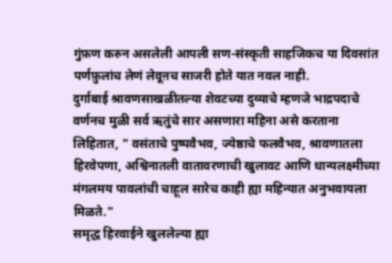गुंफ़ण करुन असलेली आपली सण-संस्कृती साहजिकच या दिवसांत पर्णफ़ुलांच लेणं लेवूऩच साजरी होते यात नवल नाही.
दुर्गाबाई श्रावणसाखळीतल्या शेवटच्या दुव्याचे म्हणजे भाद्रपदाचे वर्णनच मुळी सर्व ऋतुंचे सार असणारा महिना असे करताना लिहितात, " वसंताचे पुष्पवैभव, ज्येष्ठाचे फलवैभव, श्रावणातला हिरवेपणा, अश्विनातली वातावरणाची खुलावट आणि धान्यलक्ष्मीच्या मंगलमय पावलांची चाहूल सारेच काही ह्या महिन्यात अनुभवायला मिळते."
समृद्ध हिरवाईने खुललेल्या ह्या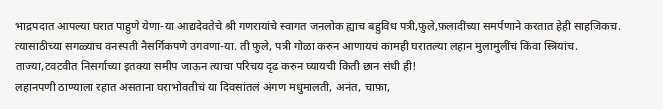भाद्रपदात आपल्या घरात पाहुणे येणा-या आद्यदेवतेचे श्री गणरायांचे स्वागत जनलोक ह्याच बहुविध पत्री,फ़ुले,फ़लादींच्या समर्पणाने करतात हेही साहजिकच. त्यासाठीच्या सगळ्याच वनस्पती नैसर्गिकपणे उगवणा-या. ती फ़ुले, पत्री गोळा करुन आणायचं कामही घरातल्या लहान मुलामुलींचं किंवा स्त्रियांच. ताज्या,टवटवीत निसर्गाच्या इतक्या समीप जाऊन त्याचा परिचय दृढ करुन घ्यायची किती छान संधी ही!
लहानपणी ठाण्याला रहात असताना घराभोवतीचं या दिवसांतलं अंगण मधुमालती, अनंत, चाफ़ा,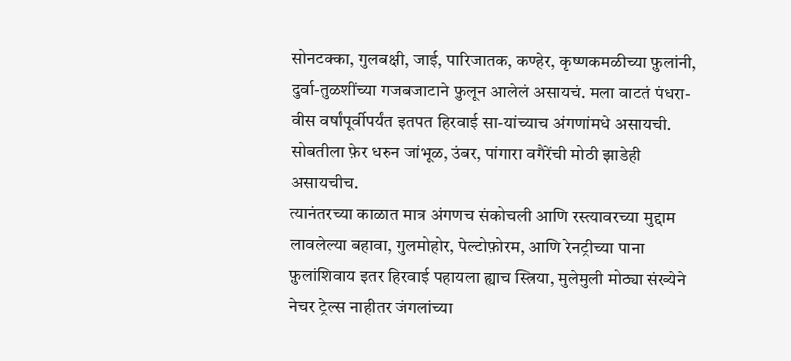सोनटक्का, गुलबक्षी, जाई, पारिजातक, कण्हेर, कृष्णकमळीच्या फ़ुलांनी, दुर्वा-तुळशींच्या गजबजाटाने फ़ुलून आलेलं असायचं. मला वाटतं पंधरा-वीस वर्षांपूर्वीपर्यंत इतपत हिरवाई सा-यांच्याच अंगणांमधे असायची. सोबतीला फ़ेर धरुन जांभूळ, उंबर, पांगारा वगैरेंची मोठी झाडेही असायचीच.
त्यानंतरच्या काळात मात्र अंगणच संकोचली आणि रस्त्यावरच्या मुद्दाम लावलेल्या बहावा, गुलमोहोर, पेल्टोफ़ोरम, आणि रेनट्रीच्या पाना फ़ुलांशिवाय इतर हिरवाई पहायला ह्याच स्त्रिया, मुलेमुली मोठ्या संख्येने नेचर ट्रेल्स नाहीतर जंगलांच्या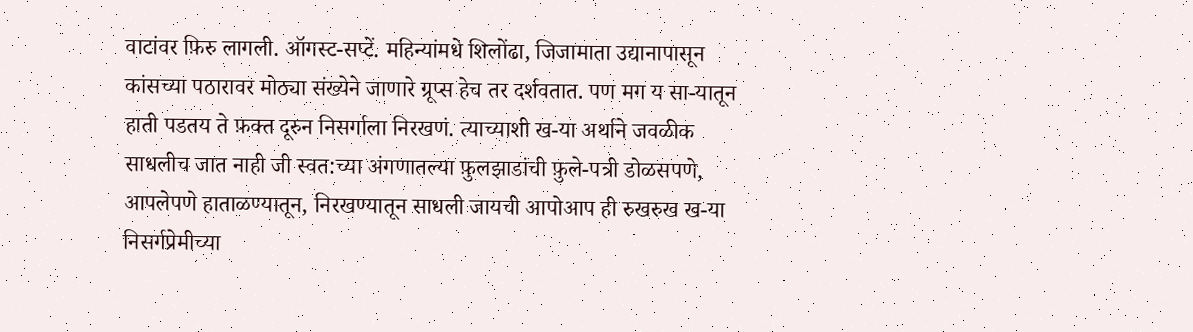वाटांवर फ़िरु लागली. ऑगस्ट-सप्टें. महिन्यांमधे शिलोंढा, जिजामाता उद्यानापासून कांसच्या पठारावर मोठ्या संख्येने जाणारे ग्रूप्स हेच तर दर्शवतात. पण मग य सा-यातून हाती पडतय ते फ़क्त दूरुन निसर्गाला निरखणं. त्याच्याशी ख-या अर्थाने जवळीक साधलीच जात नाही जी स्वत:च्या अंगणातल्या फ़ुलझाडांची फ़ुले-पत्री डोळसपणे, आपलेपणे हाताळण्यातून, निरखण्यातून साधली जायची आपोआप ही रुखरुख ख-या निसर्गप्रेमीच्या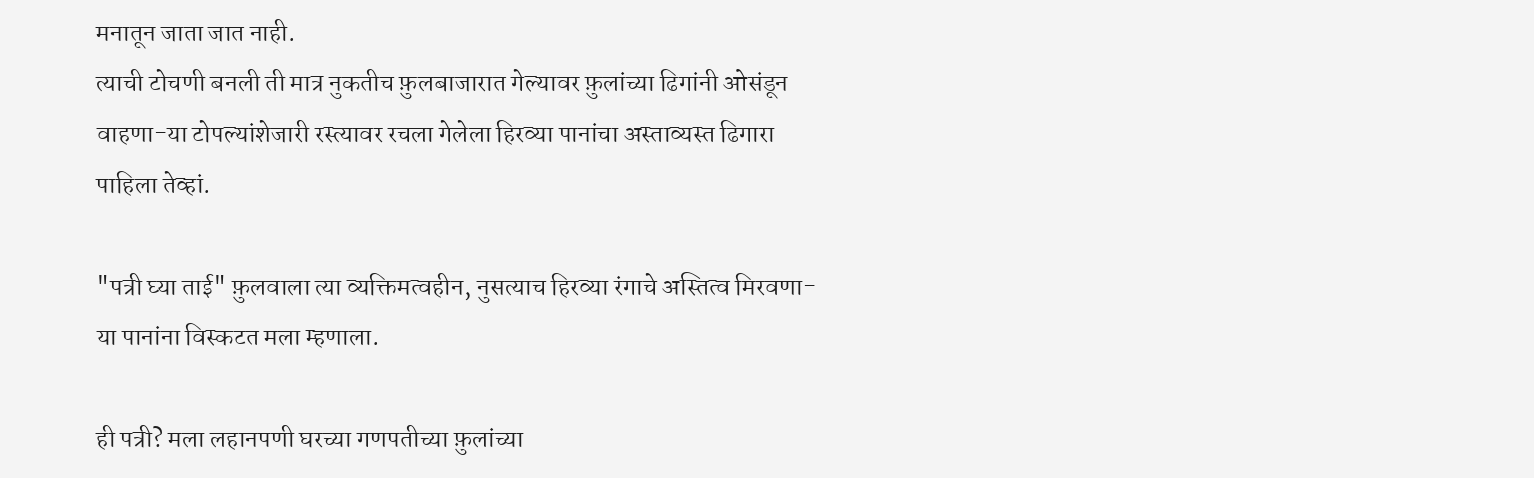मनातून जाता जात नाही.
त्याची टोचणी बनली ती मात्र नुकतीच फ़ुलबाजारात गेल्यावर फ़ुलांच्या ढिगांनी ओसंडून वाहणा-या टोपल्यांशेजारी रस्त्यावर रचला गेलेला हिरव्या पानांचा अस्ताव्यस्त ढिगारा पाहिला तेव्हां.

"पत्री घ्या ताई" फ़ुलवाला त्या व्यक्तिमत्वहीन, नुसत्याच हिरव्या रंगाचे अस्तित्व मिरवणा-या पानांना विस्कटत मला म्हणाला.

ही पत्री? मला लहानपणी घरच्या गणपतीच्या फ़ुलांच्या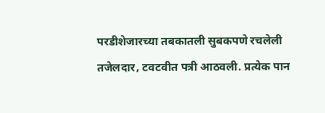परडीशेजारच्या तबकातली सुबकपणे रचलेली तजेलदार, टवटवीत पत्री आठवली. प्रत्येक पान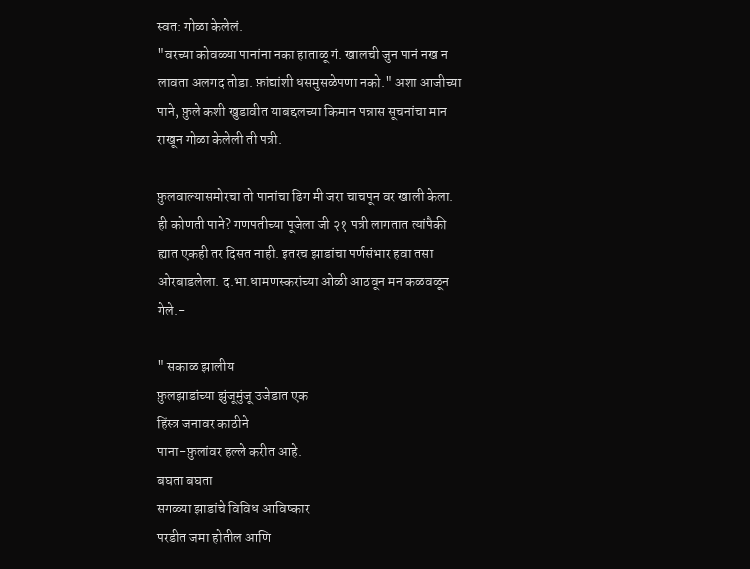स्वत: गोळा केलेलं.
"वरच्या कोवळ्या पानांना नका हाताळू गं. खालची जुन पानं नख न लावता अलगद तोडा. फ़ांद्यांशी धसमुसळेपणा नको." अशा आजीच्या पाने, फ़ुले कशी खुडावीत याबद्दलच्या किमान पन्नास सूचनांचा मान राखून गोळा केलेली ती पत्री.

फ़ुलवाल्यासमोरचा तो पानांचा ढिग मी जरा चाचपून वर खाली केला. ही कोणती पाने? गणपतीच्या पूजेला जी २१ पत्री लागतात त्यांपैकी ह्यात एकही तर दिसत नाही. इतरच झाडांचा पर्णसंभार हवा तसा ओरबाडलेला. द.भा.धामणस्करांच्या ओळी आठवून मन कळवळून गेले.-

" सकाळ झालीय
फ़ुलझाडांच्या झुंजूमुंजू उजेडात एक
हिंस्त्र जनावर काठीने
पाना-फ़ुलांवर हल्ले करीत आहे.
बघता बघता
सगळ्या झाडांचे विविध आविष्कार
परडीत जमा होतील आणि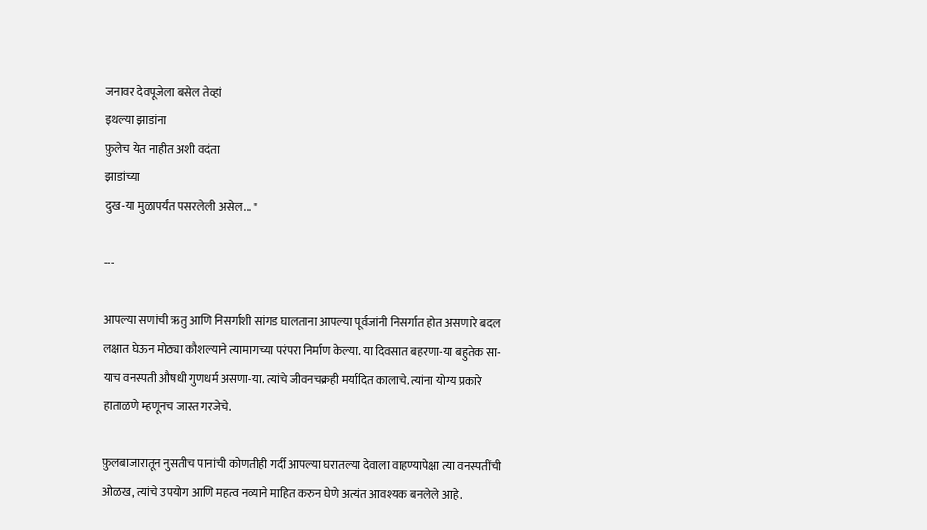जनावर देवपूजेला बसेल तेव्हां
इथल्या झाडांना
फ़ुलेच येत नाहीत अशी वदंता
झाडांच्या
दुख-या मुळापर्यंत पसरलेली असेल... "

---

आपल्या सणांची ऋतु आणि निसर्गाशी सांगड घालताना आपल्या पूर्वजांनी निसर्गात होत असणारे बदल लक्षात घेऊन मोठ्या कौशल्याने त्यामागच्या परंपरा निर्माण केल्या. या दिवसात बहरणा-या बहुतेक सा-याच वनस्पती औषधी गुणधर्म असणा-या. त्यांचे जीवनचक्रही मर्यादित कालाचे. त्यांना योग्य प्रकारे हाताळणे म्हणूनच जास्त गरजेचे.

फ़ुलबाजारातून नुसतीच पानांची कोणतीही गर्दी आपल्या घरातल्या देवाला वाहण्यापेक्षा त्या वनस्पतींची ओळख, त्यांचे उपयोग आणि महत्व नव्याने माहित करुन घेणे अत्यंत आवश्यक बनलेले आहे.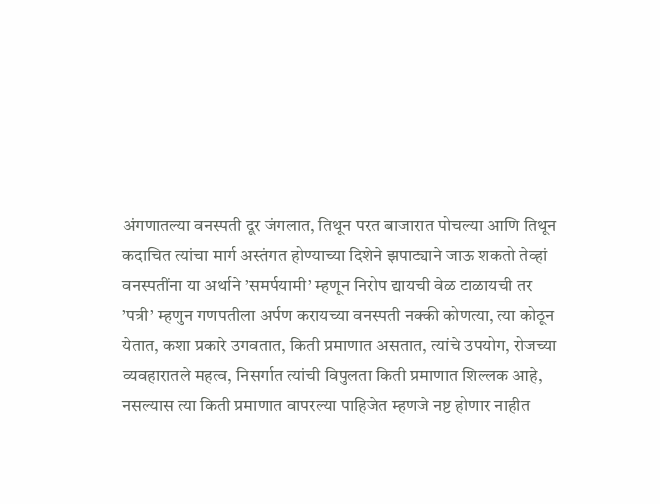अंगणातल्या वनस्पती दूर जंगलात, तिथून परत बाजारात पोचल्या आणि तिथून कदाचित त्यांचा मार्ग अस्तंगत होण्याच्या दिशेने झपाट्याने जाऊ शकतो तेव्हां वनस्पतींना या अर्थाने ’समर्पयामी’ म्हणून निरोप द्यायची वेळ टाळायची तर ’पत्री’ म्हणुन गणपतीला अर्पण करायच्या वनस्पती नक्की कोणत्या, त्या कोठून येतात, कशा प्रकारे उगवतात, किती प्रमाणात असतात, त्यांचे उपयोग, रोजच्या व्यवहारातले महत्व, निसर्गात त्यांची विपुलता किती प्रमाणात शिल्लक आहे, नसल्यास त्या किती प्रमाणात वापरल्या पाहिजेत म्हणजे नष्ट होणार नाहीत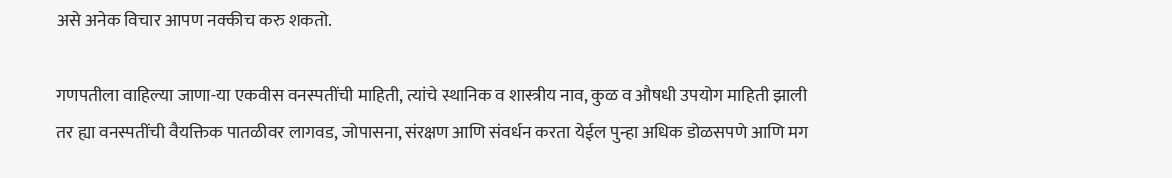असे अनेक विचार आपण नक्कीच करु शकतो.

गणपतीला वाहिल्या जाणा-या एकवीस वनस्पतींची माहिती, त्यांचे स्थानिक व शास्त्रीय नाव, कुळ व औषधी उपयोग माहिती झाली तर ह्या वनस्पतींची वैयक्तिक पातळीवर लागवड, जोपासना, संरक्षण आणि संवर्धन करता येईल पुन्हा अधिक डोळसपणे आणि मग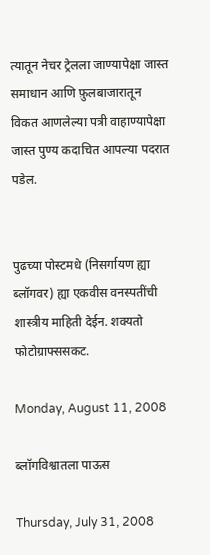त्यातून नेचर ट्रेलला जाण्यापेक्षा जास्त समाधान आणि फ़ुलबाजारातून विकत आणलेल्या पत्री वाहाण्यापेक्षा जास्त पुण्य कदाचित आपल्या पदरात पडेल.


पुढच्या पोस्टमधे (निसर्गायण ह्या ब्लॉगवर) ह्या एकवीस वनस्पतींची शास्त्रीय माहिती देईन. शक्यतो फोटोग्राफ्ससकट.

Monday, August 11, 2008

ब्लॉगविश्वातला पाऊस

Thursday, July 31, 2008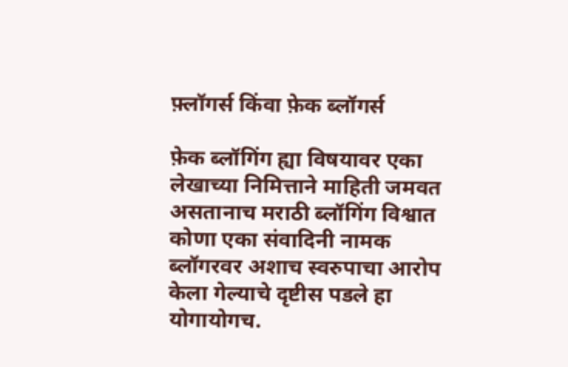फ़्लॉगर्स किंवा फ़ेक ब्लॉगर्स

फ़ेक ब्लॉगिंग ह्या विषयावर एका लेखाच्या निमित्ताने माहिती जमवत असतानाच मराठी ब्लॉगिंग विश्वात कोणा एका संवादिनी नामक ब्लॉगरवर अशाच स्वरुपाचा आरोप केला गेल्याचे दृष्टीस पडले हा योगायोगच.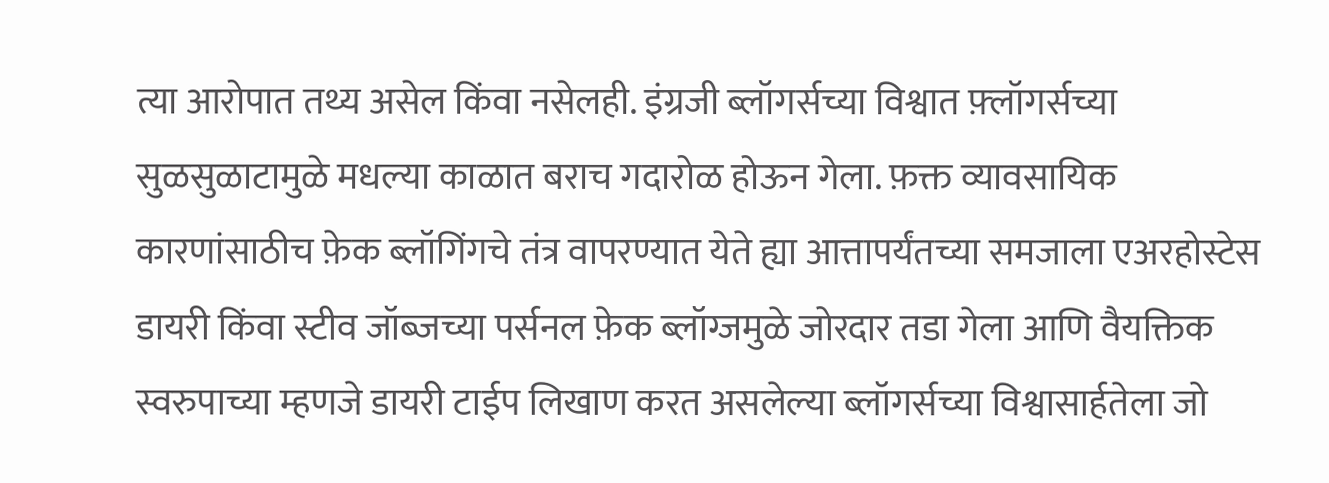त्या आरोपात तथ्य असेल किंवा नसेलही. इंग्रजी ब्लॉगर्सच्या विश्वात फ़्लॉगर्सच्या सुळसुळाटामुळे मधल्या काळात बराच गदारोळ होऊन गेला. फ़क्त व्यावसायिक कारणांसाठीच फ़ेक ब्लॉगिंगचे तंत्र वापरण्यात येते ह्या आत्तापर्यंतच्या समजाला एअरहोस्टेस डायरी किंवा स्टीव जॉब्जच्या पर्सनल फ़ेक ब्लॉग्जमुळे जोरदार तडा गेला आणि वैयक्तिक स्वरुपाच्या म्हणजे डायरी टाईप लिखाण करत असलेल्या ब्लॉगर्सच्या विश्वासार्हतेला जो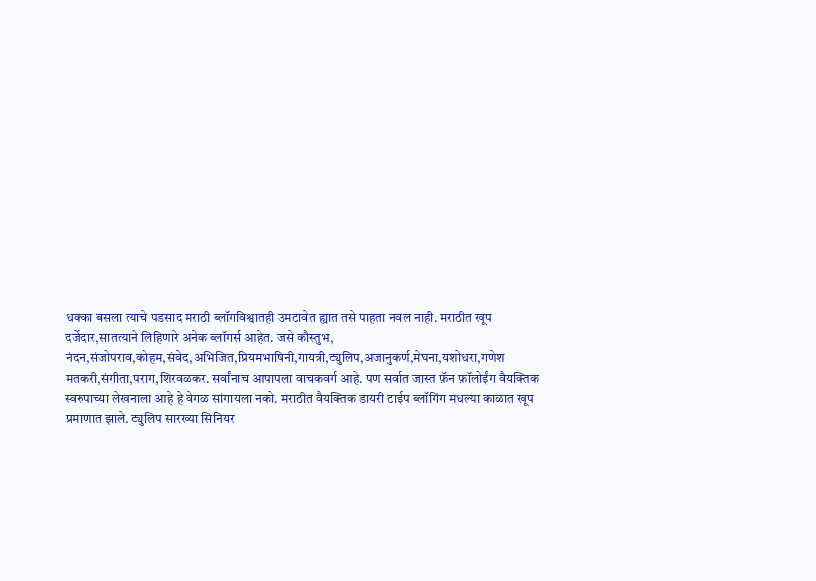धक्का बसला त्याचे पडसाद मराठी ब्लॉगविश्वातही उमटावेत ह्यात तसे पाहता नवल नाही. मराठीत खूप दर्जेदार,सातत्याने लिहिणारे अनेक ब्लॉगर्स आहेत. जसे कौस्तुभ, नंदन,संजोपराव,कोहम,संवेद,अभिजित,प्रियमभाषिनी,गायत्री,ट्युलिप,अजानुकर्ण,मेघना,यशोधरा,गणेश मतकरी,संगीता,पराग,शिरवळकर. सर्वांनाच आपापला वाचकवर्ग आहे. पण सर्वात जास्त फ़ॅन फ़ॉलोईंग वैयक्तिक स्वरुपाच्या लेखनाला आहे हे वेगळ सांगायला नको. मराठीत वैयक्तिक डायरी टाईप ब्लॉगिंग मधल्या काळात खूप प्रमाणात झाले. ट्युलिप सारख्या सिनियर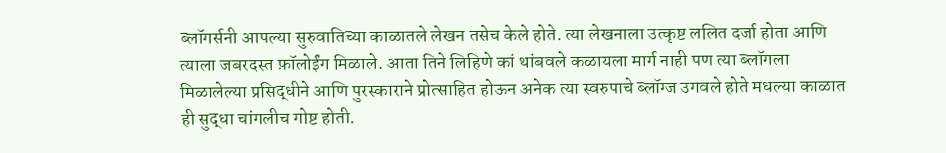ब्लॉगर्सनी आपल्या सुरुवातिच्या काळातले लेखन तसेच केले होते. त्या लेखनाला उत्कृष्ट ललित दर्जा होता आणि त्याला जबरदस्त फ़ॉलोईंग मिळाले. आता तिने लिहिणे कां थांबवले कळायला मार्ग नाही पण त्या ब्लॉगला मिळालेल्या प्रसिद्धीने आणि पुरस्काराने प्रोत्साहित होऊन अनेक त्या स्वरुपाचे ब्लॉग्ज उगवले होते मधल्या काळात ही सुद्धा चांगलीच गोष्ट होती.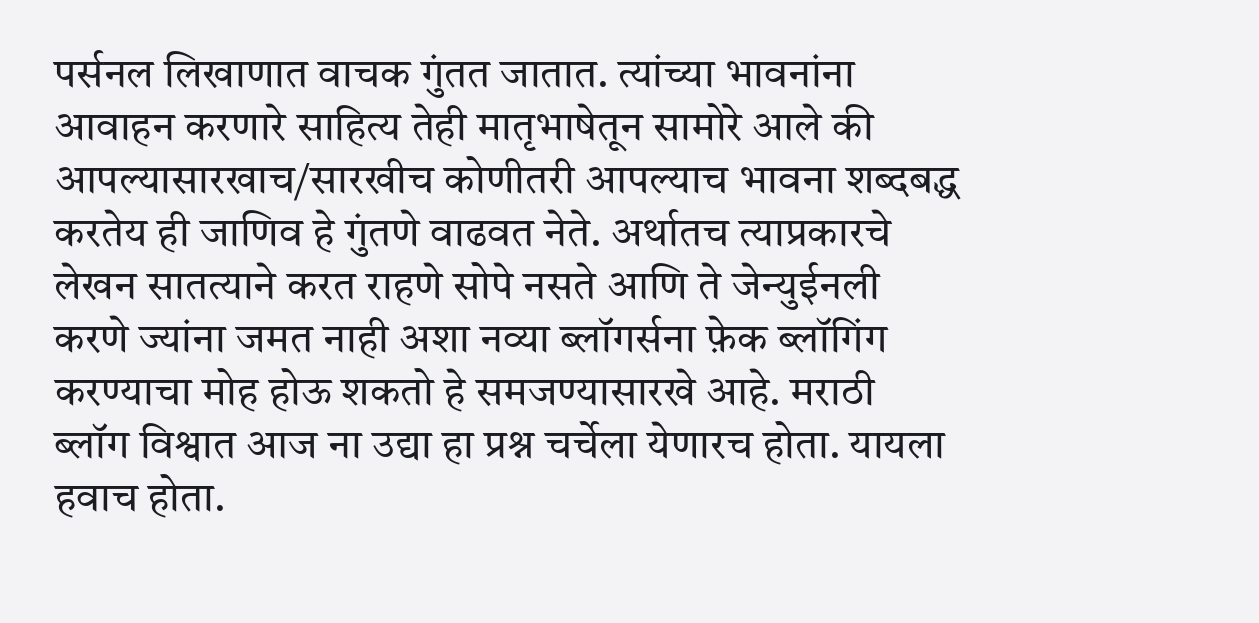पर्सनल लिखाणात वाचक गुंतत जातात. त्यांच्या भावनांना आवाहन करणारे साहित्य तेही मातृभाषेतून सामोरे आले की आपल्यासारखाच/सारखीच कोणीतरी आपल्याच भावना शब्दबद्ध करतेय ही जाणिव हे गुंतणे वाढवत नेते. अर्थातच त्याप्रकारचे लेखन सातत्याने करत राहणे सोपे नसते आणि ते जेन्युईनली करणे ज्यांना जमत नाही अशा नव्या ब्लॉगर्सना फ़ेक ब्लॉगिंग करण्याचा मोह होऊ शकतो हे समजण्यासारखे आहे. मराठी ब्लॉग विश्वात आज ना उद्या हा प्रश्न चर्चेला येणारच होता. यायला हवाच होता.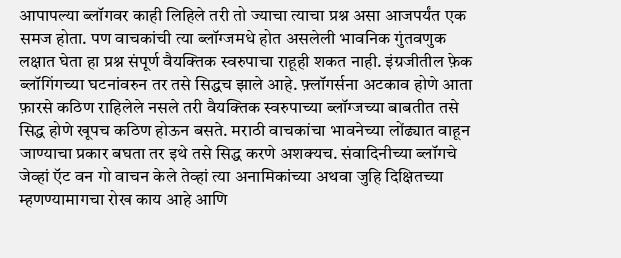आपापल्या ब्लॉगवर काही लिहिले तरी तो ज्याचा त्याचा प्रश्न असा आजपर्यंत एक समज होता. पण वाचकांची त्या ब्लॉग्जमधे होत असलेली भावनिक गुंतवणुक लक्षात घेता हा प्रश्न संपूर्ण वैयक्तिक स्वरुपाचा राहूही शकत नाही. इंग्रजीतील फ़ेक ब्लॉगिंगच्या घटनांवरुन तर तसे सिद्धच झाले आहे. फ़्लॉगर्सना अटकाव होणे आता फ़ारसे कठिण राहिलेले नसले तरी वैयक्तिक स्वरुपाच्या ब्लॉग्जच्या बाबतीत तसे सिद्ध होणे खूपच कठिण होऊन बसते. मराठी वाचकांचा भावनेच्या लोंढ्यात वाहून जाण्याचा प्रकार बघता तर इथे तसे सिद्ध करणे अशक्यच. संवादिनीच्या ब्लॉगचे जेव्हां ऍट वन गो वाचन केले तेव्हां त्या अनामिकांच्या अथवा जुहि दिक्षितच्या म्हणण्यामागचा रोख काय आहे आणि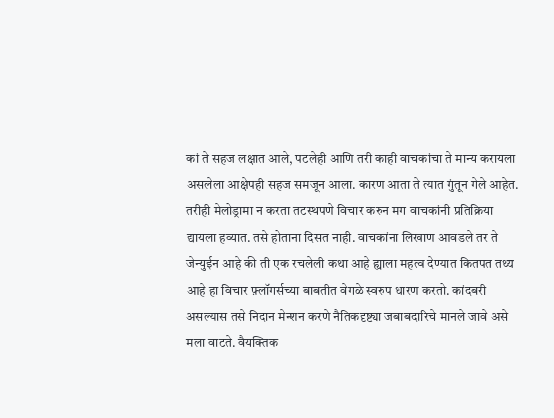कां ते सहज लक्षात आले, पटलेही आणि तरी काही वाचकांचा ते मान्य करायला असलेला आक्षेपही सहज समजून आला. कारण आता ते त्यात गुंतून गेले आहेत. तरीही मेलोड्रामा न करता तटस्थपणे विचार करुन मग वाचकांनी प्रतिक्रिया द्यायला हव्यात. तसे होताना दिसत नाही. वाचकांना लिखाण आवडले तर ते जेन्युईन आहे की ती एक रचलेली कथा आहे ह्याला महत्व देण्यात कितपत तथ्य आहे हा विचार फ़्लॉगर्सच्या बाबतीत वेगळे स्वरुप धारण करतो. कांदबरी असल्यास तसे निदान मेन्शन करणे नैतिकदृष्ट्या जबाबदारिचे मानले जावे असे मला वाटते. वैयक्तिक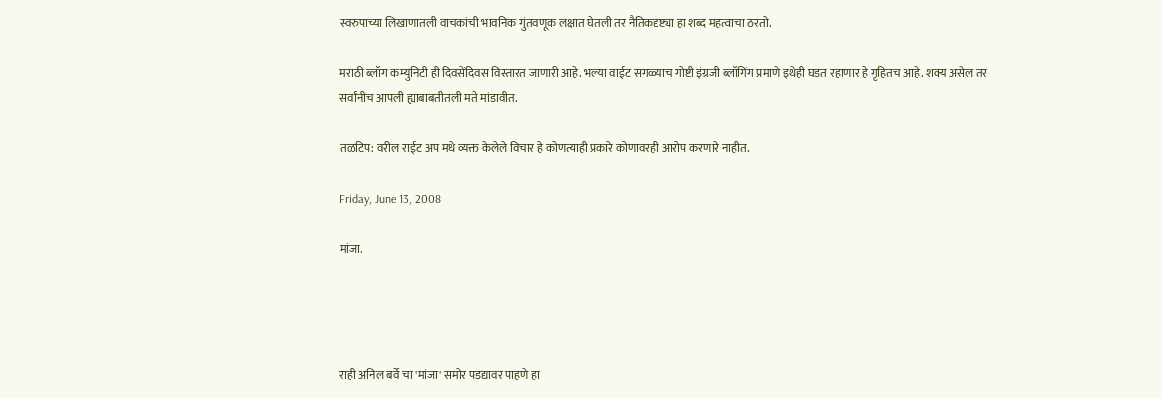स्वरुपाच्या लिखाणातली वाचकांची भावनिक गुंतवणूक लक्षात घेतली तर नैतिकदृष्ट्या हा शब्द महत्वाचा ठरतो.

मराठी ब्लॉग कम्युनिटी ही दिवसेंदिवस विस्तारत जाणारी आहे. भल्या वाईट सगळ्याच गोष्टी इंग्रजी ब्लॉगिंग प्रमाणे इथेही घडत रहाणार हे गृहितच आहे. शक्य असेल तर सर्वांनीच आपली ह्याबाबतीतली मते मांडावीत.

तळटिप: वरील राईट अप मधे व्यक्त केलेले विचार हे कोणत्याही प्रकारे कोणावरही आरोप करणारे नाहीत.

Friday, June 13, 2008

मांजा.




राही अनिल बर्वे चा 'मांजा' समोर पडद्यावर पाहणे हा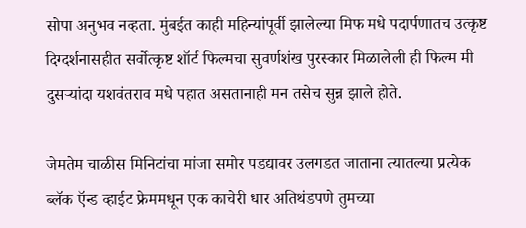सोपा अनुभव नव्हता. मुंबईत काही महिन्यांपूर्वी झालेल्या मिफ मधे पदार्पणातच उत्कृष्ट दिग्दर्शनासहीत सर्वोत्कृष्ट शॉर्ट फिल्मचा सुवर्णशंख पुरस्कार मिळालेली ही फिल्म मी दुसर्‍यांदा यशवंतराव मधे पहात असतानाही मन तसेच सुन्न झाले होते.

जेमतेम चाळीस मिनिटांचा मांजा समोर पडद्यावर उलगडत जाताना त्यातल्या प्रत्येक ब्लॅक ऍन्ड व्हाईट फ्रेममधून एक काचेरी धार अतिथंडपणे तुमच्या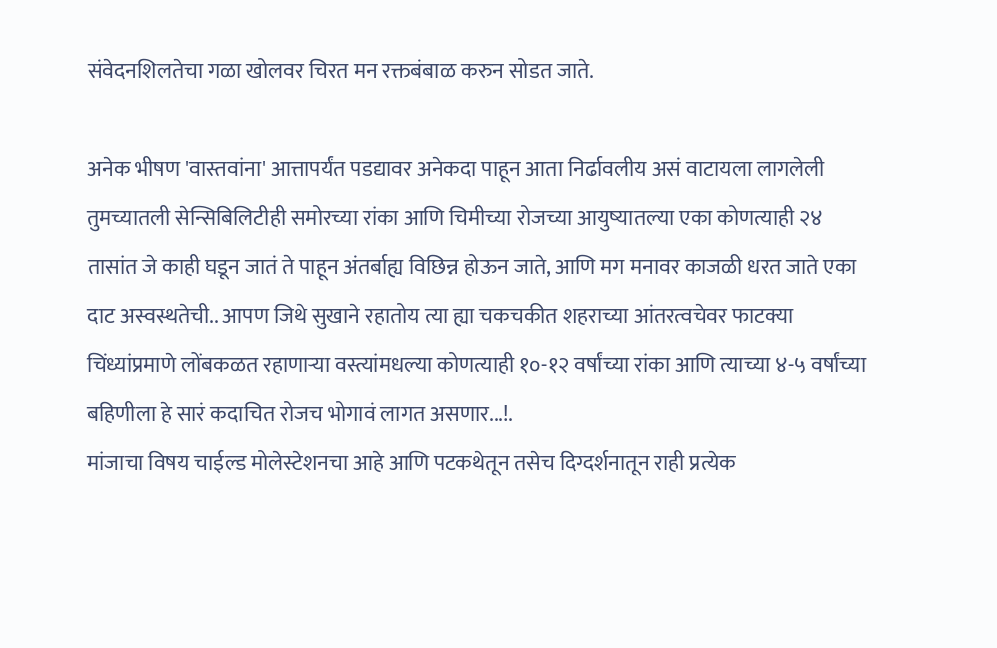संवेदनशिलतेचा गळा खोलवर चिरत मन रक्तबंबाळ करुन सोडत जाते.

अनेक भीषण 'वास्तवांना' आत्तापर्यंत पडद्यावर अनेकदा पाहून आता निर्ढावलीय असं वाटायला लागलेली तुमच्यातली सेन्सिबिलिटीही समोरच्या रांका आणि चिमीच्या रोजच्या आयुष्यातल्या एका कोणत्याही २४ तासांत जे काही घडून जातं ते पाहून अंतर्बाह्य विछिन्न होऊन जाते, आणि मग मनावर काजळी धरत जाते एका दाट अस्वस्थतेची.. आपण जिथे सुखाने रहातोय त्या ह्या चकचकीत शहराच्या आंतरत्वचेवर फाटक्या चिंध्यांप्रमाणे लोंबकळत रहाणार्‍या वस्त्यांमधल्या कोणत्याही १०-१२ वर्षांच्या रांका आणि त्याच्या ४-५ वर्षांच्या बहिणीला हे सारं कदाचित रोजच भोगावं लागत असणार...!.
मांजाचा विषय चाईल्ड मोलेस्टेशनचा आहे आणि पटकथेतून तसेच दिग्दर्शनातून राही प्रत्येक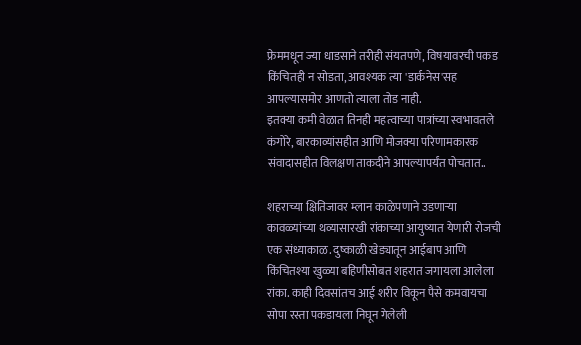फ्रेममधून ज्या धाडसाने तरीही संयतपणे, विषयावरची पकड किंचितही न सोडता, आवश्यक त्या 'डार्कनेस'सह आपल्यासमोर आणतो त्याला तोड नाही.
इतक्या कमी वेळात तिनही महत्वाच्या पात्रांच्या स्वभावतले कंगोरे, बारकाव्यांसहीत आणि मोजक्या परिणामकारक संवादासहीत विलक्षण ताकदीने आपल्यापर्यंत पोचतात..

शहराच्या क्षितिजावर म्लान काळेपणाने उडणार्‍या कावळ्यांच्या थव्यासारखी रांकाच्या आयुष्यात येणारी रोजची एक संध्याकाळ. दुष्काळी खेड्यातून आईबाप आणि किंचितश्या खुळ्या बहिणीसोबत शहरात जगायला आलेला रांका. काही दिवसांतच आई शरीर विकून पैसे कमवायचा सोपा रस्ता पकडायला निघून गेलेली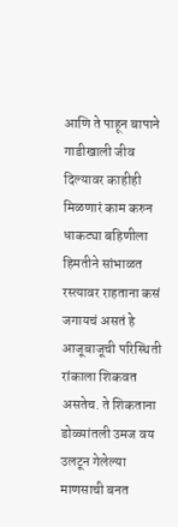आणि ते पाहून बापाने गाडीखाली जीव दिल्यावर काहीही मिळणारं काम करुन धाकट्या बहिणीला हिमतीने सांभाळत रस्त्यावर राहताना कसं जगायचं असतं हे आजूबाजूची परिस्थिती रांकाला शिकवत असतेच. ते शिकताना डोळ्यांतली उमज वय उलटून गेलेल्या माणसाची बनत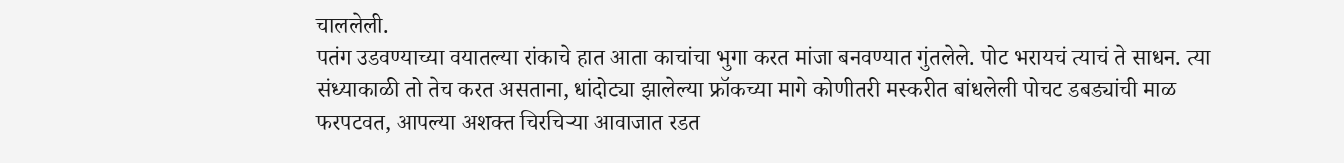चाललेली.
पतंग उडवण्याच्या वयातल्या रांकाचे हात आता काचांचा भुगा करत मांजा बनवण्यात गुंतलेले. पोट भरायचं त्याचं ते साधन. त्या संध्याकाळी तो तेच करत असताना, धांदोट्या झालेल्या फ्रॉकच्या मागे कोणीतरी मस्करीत बांधलेली पोचट डबड्यांची माळ फरपटवत, आपल्या अशक्त चिरचिर्‍या आवाजात रडत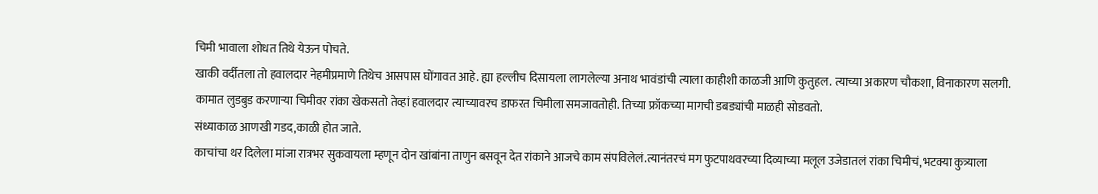चिमी भावाला शोधत तिथे येऊन पोचते.
खाकी वर्दीतला तो हवालदार नेहमीप्रमाणे तिथेच आसपास घोंगावत आहे. ह्या हल्लीच दिसायला लागलेल्या अनाथ भावंडांची त्याला काहीशी काळजी आणि कुतुहल. त्याच्या अकारण चौकशा, विनाकारण सलगी. कामात लुडबुड करणार्‍या चिमीवर रांका खेकसतो तेव्हां हवालदार त्याच्यावरच डाफरत चिमीला समजावतोही. तिच्या फ्रॉकच्या मागची डबड्यांची माळही सोडवतो.
संध्याकाळ आणखी गडद,काळी होत जाते.
काचांचा थर दिलेला मांजा रात्रभर सुकवायला म्हणून दोन खांबांना ताणुन बसवून देत रांकाने आजचे काम संपविलेलं.त्यानंतरचं मग फुटपाथवरच्या दिव्याच्या मलूल उजेडातलं रांका चिमीचं, भटक्या कुत्र्याला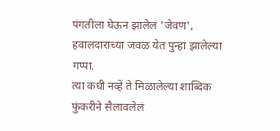पंगतीला घेऊन झालेलं 'जेवण', हवालदाराच्या जवळ येत पुन्हा झालेल्या गप्पा.
त्या कधी नव्हें ते मिळालेल्या शाब्दिक फुंकरीने सैलावलेलं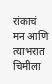रांकाचं मन आणि त्याभरात चिमीला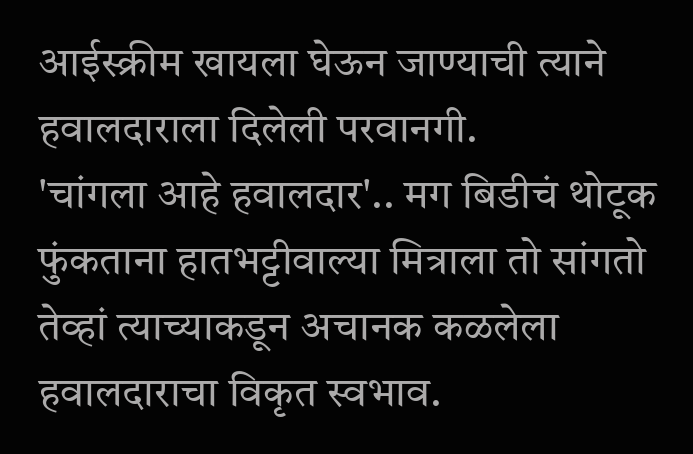आईस्क्रीम खायला घेऊन जाण्याची त्याने हवालदाराला दिलेली परवानगी.
'चांगला आहे हवालदार'.. मग बिडीचं थोटूक फुंकताना हातभट्टीवाल्या मित्राला तो सांगतो तेव्हां त्याच्याकडून अचानक कळलेला हवालदाराचा विकृत स्वभाव.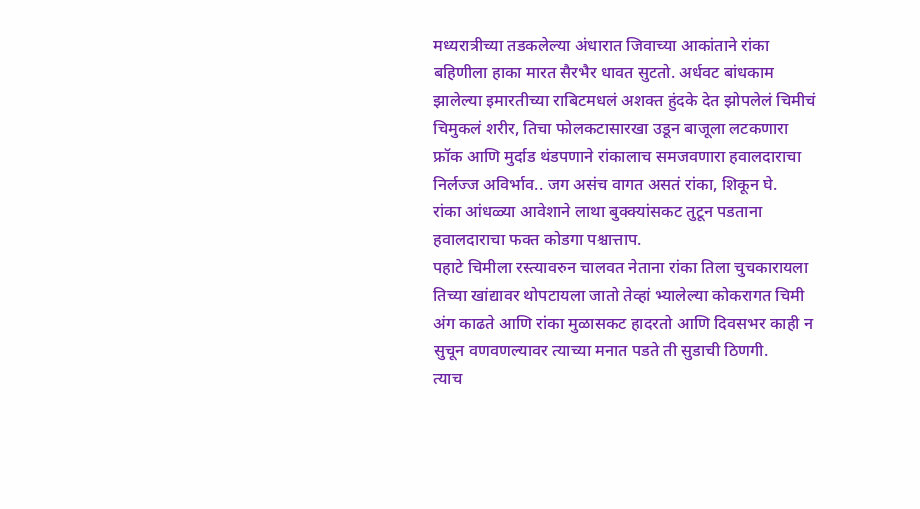मध्यरात्रीच्या तडकलेल्या अंधारात जिवाच्या आकांताने रांका बहिणीला हाका मारत सैरभैर धावत सुटतो. अर्धवट बांधकाम झालेल्या इमारतीच्या राबिटमधलं अशक्त हुंदके देत झोपलेलं चिमीचं चिमुकलं शरीर, तिचा फोलकटासारखा उडून बाजूला लटकणारा फ्रॉक आणि मुर्दाड थंडपणाने रांकालाच समजवणारा हवालदाराचा निर्लज्ज अविर्भाव.. जग असंच वागत असतं रांका, शिकून घे.
रांका आंधळ्या आवेशाने लाथा बुक्क्यांसकट तुटून पडताना हवालदाराचा फक्त कोडगा पश्चात्ताप.
पहाटे चिमीला रस्त्यावरुन चालवत नेताना रांका तिला चुचकारायला तिच्या खांद्यावर थोपटायला जातो तेव्हां भ्यालेल्या कोकरागत चिमी अंग काढते आणि रांका मुळासकट हादरतो आणि दिवसभर काही न सुचून वणवणल्यावर त्याच्या मनात पडते ती सुडाची ठिणगी.
त्याच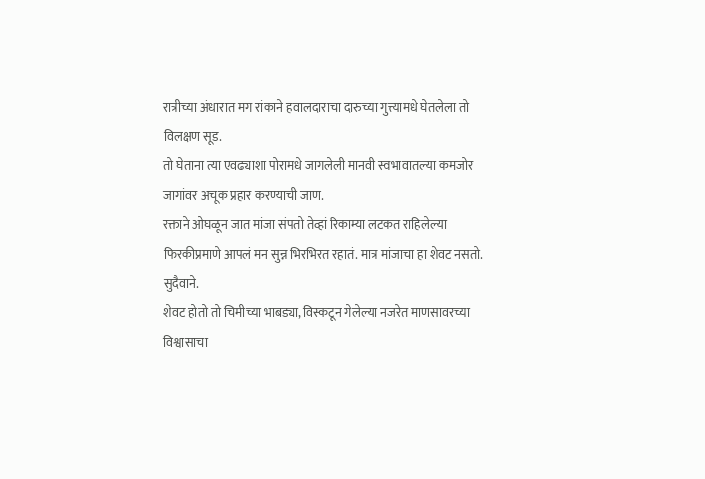रात्रीच्या अंधारात मग रांकाने हवालदाराचा दारुच्या गुत्त्यामधे घेतलेला तो विलक्षण सूड.
तो घेताना त्या एवढ्याशा पोरामधे जागलेली मानवी स्वभावातल्या कमजोर जागांवर अचूक प्रहार करण्याची जाण.
रक्ताने ओघळून जात मांजा संपतो तेव्हां रिकाम्या लटकत राहिलेल्या फिरकीप्रमाणे आपलं मन सुन्न भिरभिरत रहातं. मात्र मांजाचा हा शेवट नसतो.
सुदैवाने.
शेवट होतो तो चिमीच्या भाबड्या, विस्कटून गेलेल्या नजरेत माणसावरच्या विश्वासाचा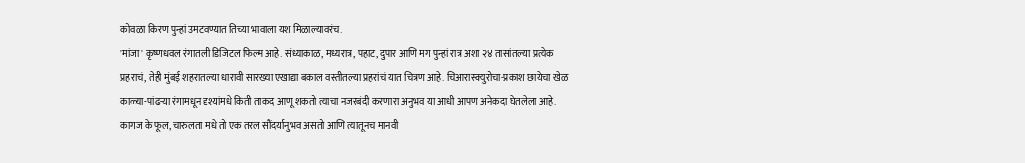कोवळा किरण पुन्हां उमटवण्यात तिच्या भावाला यश मिळाल्यावरंच.
'मांजा' कृष्णधवल रंगातली डिजिटल फिल्म आहे. संध्याकाळ, मध्यरात्र, पहाट, दुपार आणि मग पुन्हां रात्र अशा २४ तासांतल्या प्रत्येक प्रहराचं, तेही मुंबई शहरातल्या धारावी सारख्या एखाद्या बकाल वस्तीतल्या प्रहरांचं यात चित्रण आहे. चिआरास्क्युरोचा-प्रकाश छायेचा खेळ काळ्या-पांढर्‍या रंगामधून दृश्यांमधे किती ताकद आणू शकतो त्याचा नजरबंदी करणारा अनुभव या आधी आपण अनेकदा घेतलेला आहे. कागज के फूल, चारुलता मधे तो एक तरल सौंदर्यानुभव असतो आणि त्यातूनच मानवी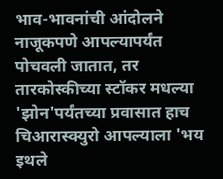भाव-भावनांची आंदोलने नाजूकपणे आपल्यापर्यंत पोचवली जातात, तर तारकोस्कीच्या स्टॉकर मधल्या 'झोन'पर्यंतच्या प्रवासात हाच चिआरास्क्युरो आपल्याला 'भय इथले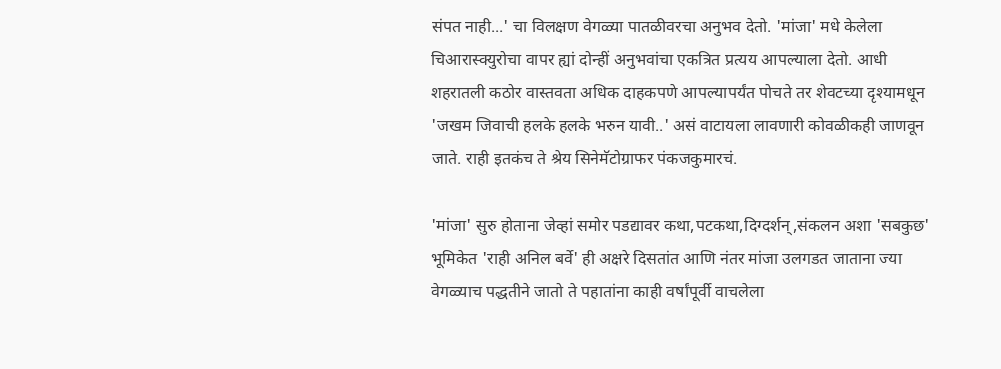संपत नाही...' चा विलक्षण वेगळ्या पातळीवरचा अनुभव देतो. 'मांजा' मधे केलेला चिआरास्क्युरोचा वापर ह्यां दोन्हीं अनुभवांचा एकत्रित प्रत्यय आपल्याला देतो. आधी शहरातली कठोर वास्तवता अधिक दाहकपणे आपल्यापर्यंत पोचते तर शेवटच्या दृश्यामधून 'जखम जिवाची हलके हलके भरुन यावी..' असं वाटायला लावणारी कोवळीकही जाणवून जाते. राही इतकंच ते श्रेय सिनेमॅटोग्राफर पंकजकुमारचं.

'मांजा' सुरु होताना जेव्हां समोर पडद्यावर कथा,पटकथा,दिग्दर्शन्,संकलन अशा 'सबकुछ' भूमिकेत 'राही अनिल बर्वे' ही अक्षरे दिसतांत आणि नंतर मांजा उलगडत जाताना ज्या वेगळ्याच पद्धतीने जातो ते पहातांना काही वर्षांपूर्वी वाचलेला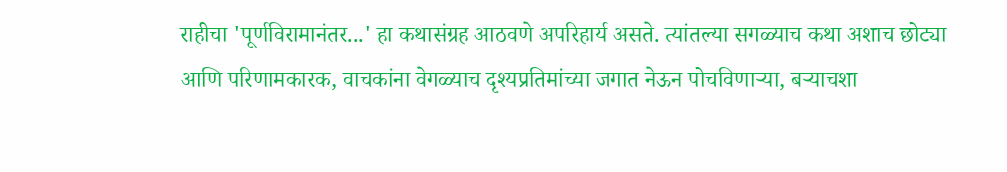राहीचा 'पूर्णविरामानंतर...' हा कथासंग्रह आठवणे अपरिहार्य असते. त्यांतल्या सगळ्याच कथा अशाच छोट्या आणि परिणामकारक, वाचकांना वेगळ्याच दृश्यप्रतिमांच्या जगात नेऊन पोचविणार्‍या, बर्‍याचशा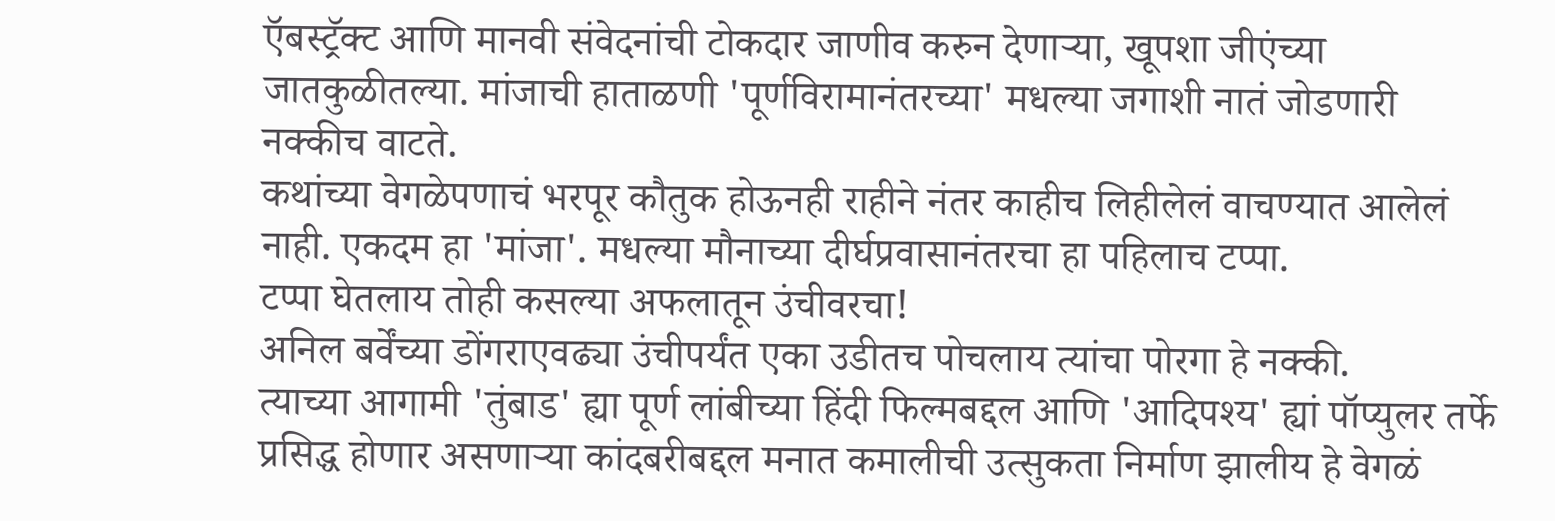ऍबस्ट्रॅक्ट आणि मानवी संवेदनांची टोकदार जाणीव करुन देणार्‍या, खूपशा जीएंच्या जातकुळीतल्या. मांजाची हाताळणी 'पूर्णविरामानंतरच्या' मधल्या जगाशी नातं जोडणारी नक्कीच वाटते.
कथांच्या वेगळेपणाचं भरपूर कौतुक होऊनही राहीने नंतर काहीच लिहीलेलं वाचण्यात आलेलं नाही. एकदम हा 'मांजा'. मधल्या मौनाच्या दीर्घप्रवासानंतरचा हा पहिलाच टप्पा.
टप्पा घेतलाय तोही कसल्या अफलातून उंचीवरचा!
अनिल बर्वेंच्या डोंगराएवढ्या उंचीपर्यंत एका उडीतच पोचलाय त्यांचा पोरगा हे नक्की.
त्याच्या आगामी 'तुंबाड' ह्या पूर्ण लांबीच्या हिंदी फिल्मबद्दल आणि 'आदिपश्य' ह्यां पॉप्युलर तर्फे प्रसिद्ध होणार असणार्‍या कांदबरीबद्दल मनात कमालीची उत्सुकता निर्माण झालीय हे वेगळं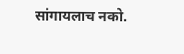सांगायलाच नको.